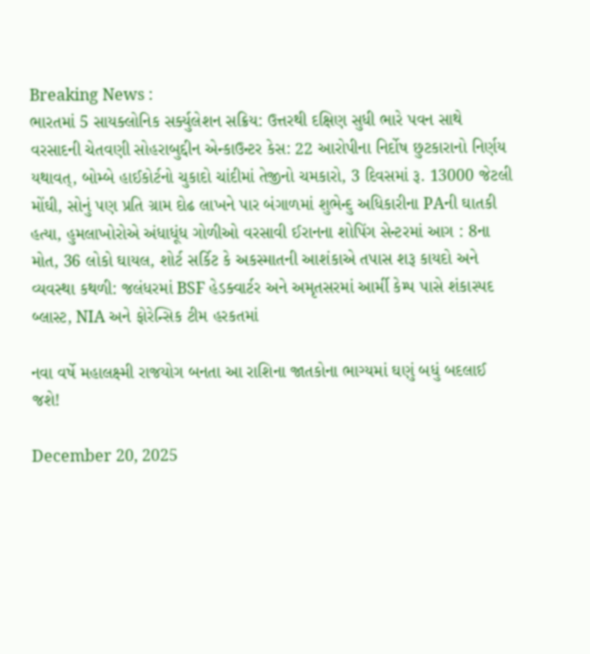Breaking News :
ભારતમાં 5 સાયક્લોનિક સર્ક્યુલેશન સક્રિય: ઉત્તરથી દક્ષિણ સુધી ભારે પવન સાથે વરસાદની ચેતવણી સોહરાબુદ્દીન એન્કાઉન્ટર કેસ: 22 આરોપીના નિર્દોષ છુટકારાનો નિર્ણય યથાવત્, બોમ્બે હાઈકોર્ટનો ચુકાદો ચાંદીમાં તેજીનો ચમકારો, 3 દિવસમાં રૂ. 13000 જેટલી મોંઘી, સોનું પણ પ્રતિ ગ્રામ દોઢ લાખને પાર બંગાળમાં શુભેન્દુ અધિકારીના PAની ઘાતકી હત્યા, હુમલાખોરોએ અંધાધૂંધ ગોળીઓ વરસાવી ઈરાનના શોપિંગ સેન્ટરમાં આગ : 8ના મોત, 36 લોકો ઘાયલ, શોર્ટ સર્કિટ કે અકસ્માતની આશંકાએ તપાસ શરૂ કાયદો અને વ્યવસ્થા કથળી: જલંધરમાં BSF હેડક્વાર્ટર અને અમૃતસરમાં આર્મી કેમ્પ પાસે શંકાસ્પદ બ્લાસ્ટ, NIA અને ફોરેન્સિક ટીમ હરકતમાં

નવા વર્ષે મહાલક્ષ્મી રાજયોગ બનતા આ રાશિના જાતકોના ભાગ્યમાં ઘણું બધું બદલાઈ જશે!

December 20, 2025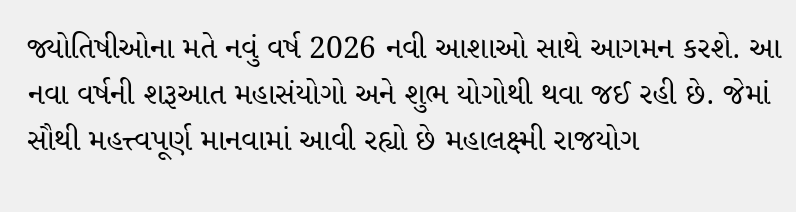જ્યોતિષીઓના મતે નવું વર્ષ 2026 નવી આશાઓ સાથે આગમન કરશે. આ નવા વર્ષની શરૂઆત મહાસંયોગો અને શુભ યોગોથી થવા જઈ રહી છે. જેમાં સૌથી મહત્ત્વપૂર્ણ માનવામાં આવી રહ્યો છે મહાલક્ષ્મી રાજયોગ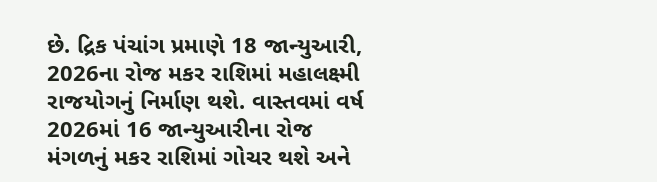છે. દ્રિક પંચાંગ પ્રમાણે 18 જાન્યુઆરી, 2026ના રોજ મકર રાશિમાં મહાલક્ષ્મી રાજયોગનું નિર્માણ થશે. વાસ્તવમાં વર્ષ 2026માં 16 જાન્યુઆરીના રોજ મંગળનું મકર રાશિમાં ગોચર થશે અને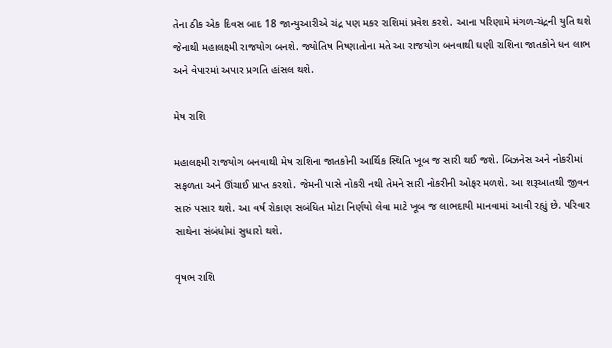તેના ઠીક એક દિવસ બાદ 18 જાન્યુઆરીએ ચંદ્ર પણ મકર રાશિમાં પ્રવેશ કરશે. આના પરિણામે મંગળ-ચંદ્રની યુતિ થશે જેનાથી મહાલક્ષ્મી રાજયોગ બનશે. જ્યોતિષ નિષ્ણાતોના મતે આ રાજયોગ બનવાથી ઘણી રાશિના જાતકોને ધન લાભ અને વેપારમાં અપાર પ્રગતિ હાંસલ થશે.

મેષ રાશિ

મહાલક્ષ્મી રાજયોગ બનવાથી મેષ રાશિના જાતકોની આર્થિક સ્થિતિ ખૂબ જ સારી થઈ જશે. બિઝનેસ અને નોકરીમાં સફળતા અને ઊંચાઈ પ્રાપ્ત કરશો. જેમની પાસે નોકરી નથી તેમને સારી નોકરીની ઓફર મળશે. આ શરૂઆતથી જીવન સારું પસાર થશે. આ વર્ષ રોકાણ સબંધિત મોટા નિર્ણયો લેવા માટે ખૂબ જ લાભદાયી માનવામાં આવી રહ્યું છે. પરિવાર સાથેના સંબંધોમાં સુધારો થશે.

વૃષભ રાશિ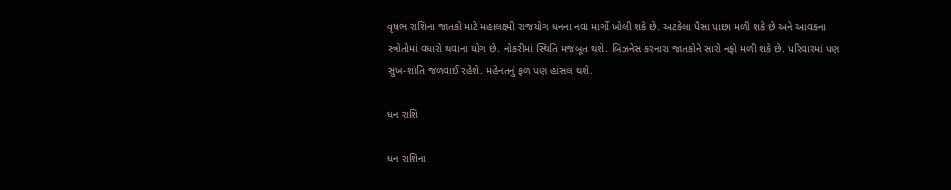વૃષભ રાશિના જાતકો માટે મહાલક્ષ્મી રાજયોગ ધનના નવા માર્ગો ખોલી શકે છે. અટકેલા પૈસા પાછા મળી શકે છે અને આવકના સ્ત્રોતોમાં વધારો થવાના યોગ છે. નોકરીમાં સ્થિતિ મજબૂત થશે. બિઝનેસ કરનારા જાતકોને સારો નફો મળી શકે છે. પરિવારમાં પણ સુખ-શાંતિ જળવાઈ રહેશે. મહેનતનું ફળ પણ હાંસલ થશે.

ધન રાશિ

ધન રાશિના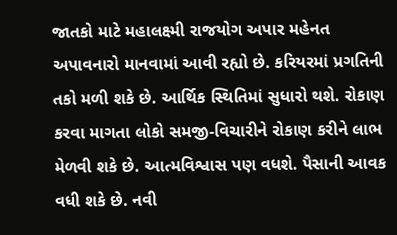જાતકો માટે મહાલક્ષ્મી રાજયોગ અપાર મહેનત અપાવનારો માનવામાં આવી રહ્યો છે. કરિયરમાં પ્રગતિની તકો મળી શકે છે. આર્થિક સ્થિતિમાં સુધારો થશે. રોકાણ કરવા માગતા લોકો સમજી-વિચારીને રોકાણ કરીને લાભ મેળવી શકે છે. આત્મવિશ્વાસ પણ વધશે. પૈસાની આવક વધી શકે છે. નવી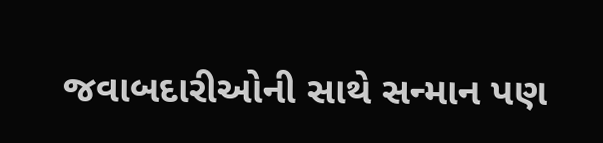જવાબદારીઓની સાથે સન્માન પણ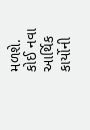મળશે. કોઈ નવા આર્થિક કાર્યોની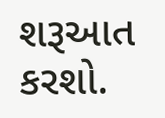શરૂઆત કરશો.